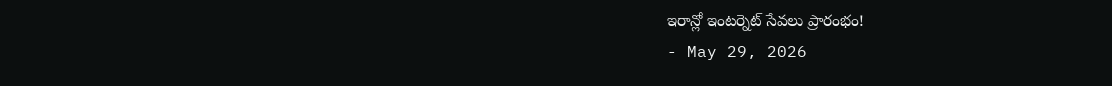ఇరాన్లో ఇంటర్నెట్ సేవలు ప్రారంభం!
- May 29, 2026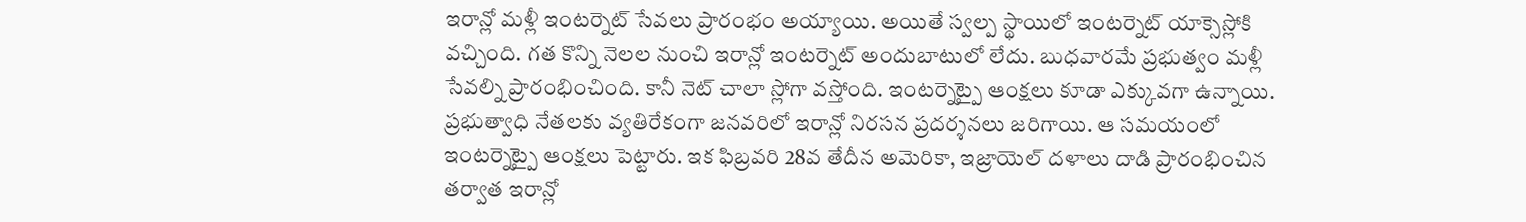ఇరాన్లో మళ్లీ ఇంటర్నెట్ సేవలు ప్రారంభం అయ్యాయి. అయితే స్వల్ప స్థాయిలో ఇంటర్నెట్ యాక్సెస్లోకి వచ్చింది. గత కొన్ని నెలల నుంచి ఇరాన్లో ఇంటర్నెట్ అందుబాటులో లేదు. బుధవారమే ప్రభుత్వం మళ్లీ సేవల్ని ప్రారంభించింది. కానీ నెట్ చాలా స్లోగా వస్తోంది. ఇంటర్నెట్పై ఆంక్షలు కూడా ఎక్కువగా ఉన్నాయి. ప్రభుత్వాధి నేతలకు వ్యతిరేకంగా జనవరిలో ఇరాన్లో నిరసన ప్రదర్శనలు జరిగాయి. ఆ సమయంలో ఇంటర్నెట్పై ఆంక్షలు పెట్టారు. ఇక ఫిబ్రవరి 28వ తేదీన అమెరికా, ఇజ్రాయెల్ దళాలు దాడి ప్రారంభించిన తర్వాత ఇరాన్లో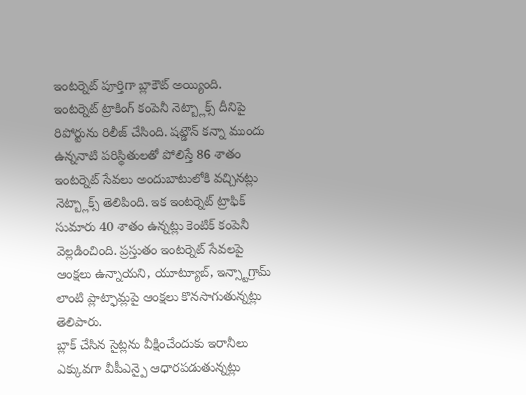ఇంటర్నెట్ పూర్తిగా బ్లాకౌట్ అయ్యింది.
ఇంటర్నెట్ ట్రాకింగ్ కంపెనీ నెట్బ్లాక్స్ దీనిపై రిపోర్టును రిలీజ్ చేసింది. షట్డౌన్ కన్నా ముందు ఉన్ననాటి పరిస్థితులతో పోలిస్తే 86 శాతం ఇంటర్నెట్ సేవలు అందుబాటులోకి వచ్చినట్లు నెట్బ్లాక్స్ తెలిపింది. ఇక ఇంటర్నెట్ ట్రాఫిక్ సుమారు 40 శాతం ఉన్నట్లు కెంటిక్ కంపెనీ వెల్లడించింది. ప్రస్తుతం ఇంటర్నెట్ సేవలపై ఆంక్షలు ఉన్నాయని, యూట్యూబ్, ఇన్స్టాగ్రామ్ లాంటి ప్లాట్ఫామ్లపై ఆంక్షలు కొనసాగుతున్నట్లు తెలిపారు.
బ్లాక్ చేసిన సైట్లను వీక్షించేందుకు ఇరానీలు ఎక్కువగా వీపీఎన్పై ఆధారపడుతున్నట్లు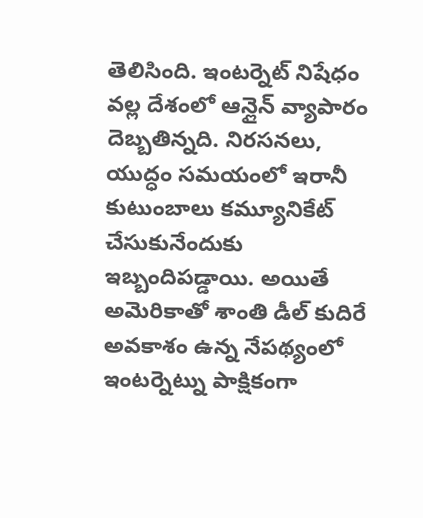తెలిసింది. ఇంటర్నెట్ నిషేధం వల్ల దేశంలో ఆన్లైన్ వ్యాపారం దెబ్బతిన్నది. నిరసనలు, యుద్ధం సమయంలో ఇరానీ కుటుంబాలు కమ్యూనికేట్ చేసుకునేందుకు ఇబ్బందిపడ్డాయి. అయితే అమెరికాతో శాంతి డీల్ కుదిరే అవకాశం ఉన్న నేపథ్యంలో ఇంటర్నెట్ను పాక్షికంగా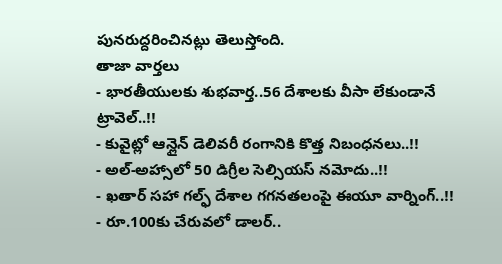పునరుద్దరించినట్లు తెలుస్తోంది.
తాజా వార్తలు
- భారతీయులకు శుభవార్త..56 దేశాలకు వీసా లేకుండానే ట్రావెల్..!!
- కువైట్లో ఆన్లైన్ డెలివరీ రంగానికి కొత్త నిబంధనలు..!!
- అల్-అహ్సాలో 50 డిగ్రీల సెల్సియస్ నమోదు..!!
- ఖతార్ సహా గల్ఫ్ దేశాల గగనతలంపై ఈయూ వార్నింగ్..!!
- రూ.100కు చేరువలో డాలర్..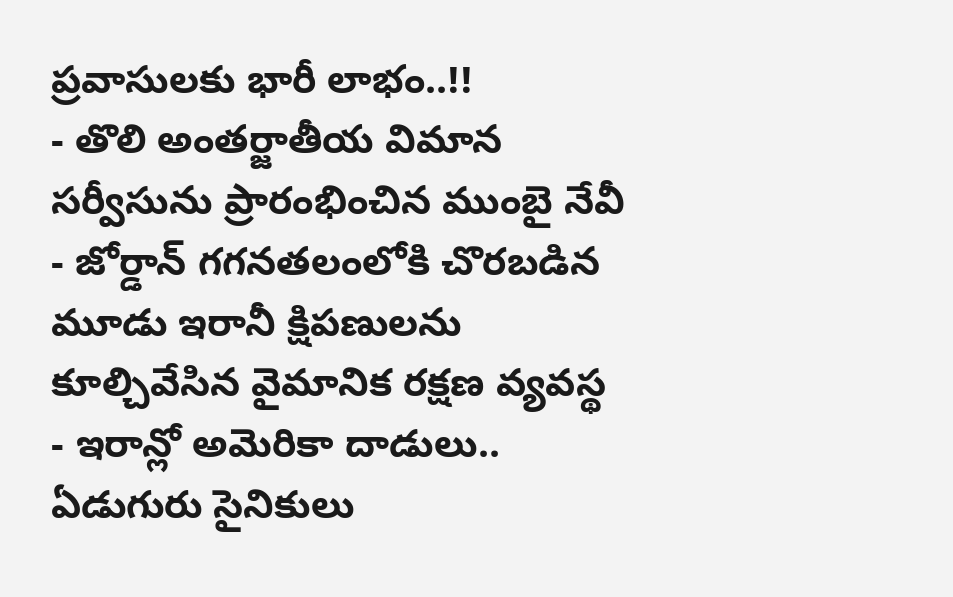ప్రవాసులకు భారీ లాభం..!!
- తొలి అంతర్జాతీయ విమాన సర్వీసును ప్రారంభించిన ముంబై నేవీ
- జోర్డాన్ గగనతలంలోకి చొరబడిన మూడు ఇరానీ క్షిపణులను కూల్చివేసిన వైమానిక రక్షణ వ్యవస్థ
- ఇరాన్లో అమెరికా దాడులు.. ఏడుగురు సైనికులు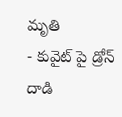మృతి
- కువైట్ పై డ్రోన్ దాడి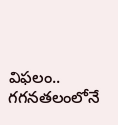విఫలం.. గగనతలంలోనే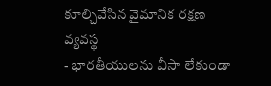కూల్చివేసిన వైమానిక రక్షణ వ్యవస్థ
- భారతీయులను వీసా లేకుండా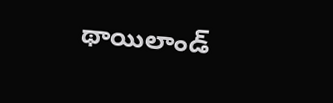థాయిలాండ్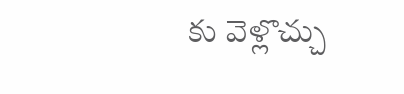కు వెళ్లొచ్చు